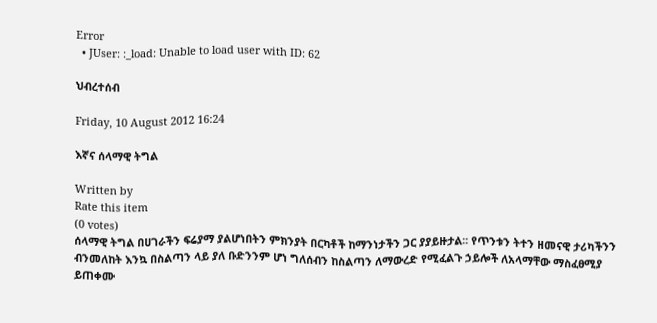Error
  • JUser: :_load: Unable to load user with ID: 62

ህብረተሰብ

Friday, 10 August 2012 16:24

እኛና ሰላማዊ ትግል

Written by
Rate this item
(0 votes)
ሰላማዊ ትግል በሀገራችን ፍሬያማ ያልሆነበትን ምክንያት በርካቶች ከማንነታችን ጋር ያያይዙታል፡፡ የጥንቱን ትተን ዘመናዊ ታሪካችንን ብንመለከት እንኳ በስልጣን ላይ ያለ ቡድንንም ሆነ ግለሰብን ከስልጣን ለማውረድ የሚፈልጉ ኃይሎች ለአላማቸው ማስፈፀሚያ ይጠቀሙ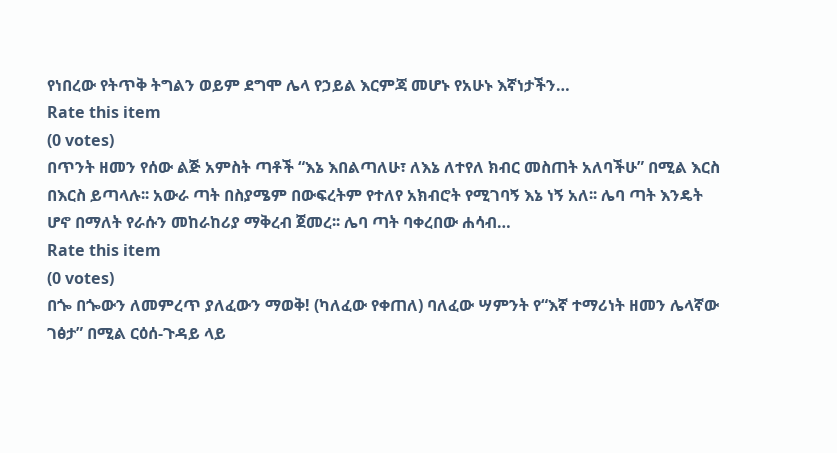የነበረው የትጥቅ ትግልን ወይም ደግሞ ሌላ የኃይል እርምጃ መሆኑ የአሁኑ እኛነታችን…
Rate this item
(0 votes)
በጥንት ዘመን የሰው ልጅ አምስት ጣቶች “እኔ እበልጣለሁ፣ ለእኔ ለተየለ ክብር መስጠት አለባችሁ” በሚል እርስ በእርስ ይጣላሉ፡፡ አውራ ጣት በስያሜም በውፍረትም የተለየ አክብሮት የሚገባኝ እኔ ነኝ አለ፡፡ ሌባ ጣት እንዴት ሆኖ በማለት የራሱን መከራከሪያ ማቅረብ ጀመረ፡፡ ሌባ ጣት ባቀረበው ሐሳብ…
Rate this item
(0 votes)
በጐ በጐውን ለመምረጥ ያለፈውን ማወቅ! (ካለፈው የቀጠለ) ባለፈው ሣምንት የ“እኛ ተማሪነት ዘመን ሌላኛው ገፅታ” በሚል ርዕሰ-ጉዳይ ላይ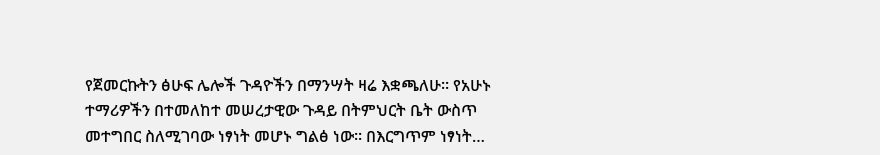የጀመርኩትን ፅሁፍ ሌሎች ጉዳዮችን በማንሣት ዛሬ እቋጫለሁ፡፡ የአሁኑ ተማሪዎችን በተመለከተ መሠረታዊው ጉዳይ በትምህርት ቤት ውስጥ መተግበር ስለሚገባው ነፃነት መሆኑ ግልፅ ነው፡፡ በእርግጥም ነፃነት…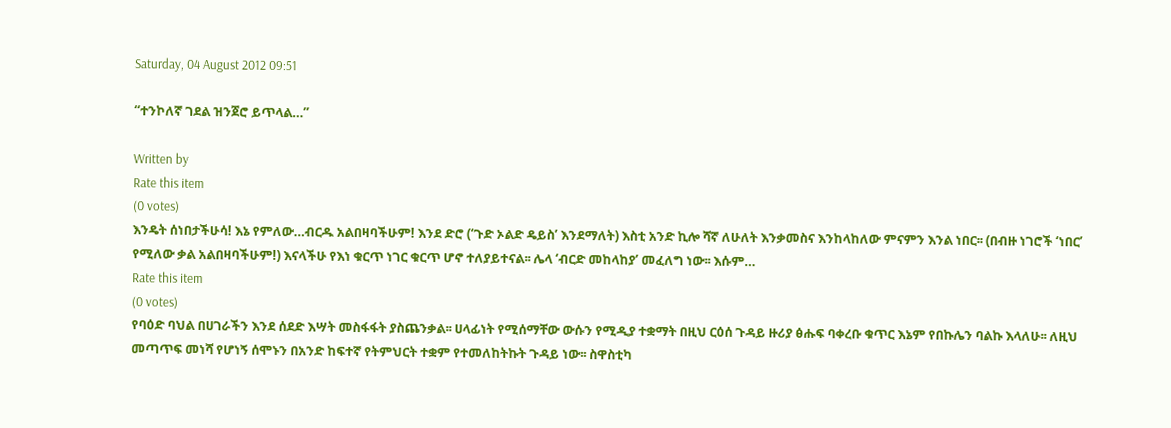Saturday, 04 August 2012 09:51

“ተንኮለኛ ገደል ዝንጀሮ ይጥላል…”

Written by
Rate this item
(0 votes)
እንዴት ሰነበታችሁሳ! እኔ የምለው…ብርዱ አልበዛባችሁም! እንደ ድሮ (‘ጉድ ኦልድ ዴይስ’ እንደማለት) እስቲ አንድ ኪሎ ሻኛ ለሁለት እንቃመስና እንከላከለው ምናምን እንል ነበር፡፡ (በብዙ ነገሮች ‘ነበር’ የሚለው ቃል አልበዛባችሁም!) እናላችሁ የእነ ቁርጥ ነገር ቁርጥ ሆኖ ተለያይተናል፡፡ ሌላ ‘ብርድ መከላከያ’ መፈለግ ነው፡፡ እሱም…
Rate this item
(0 votes)
የባዕድ ባህል በሀገራችን እንደ ሰደድ እሣት መስፋፋት ያስጨንቃል፡፡ ሀላፊነት የሚሰማቸው ውሱን የሚዲያ ተቋማት በዚህ ርዕሰ ጉዳይ ዙሪያ ፅሑፍ ባቀረቡ ቁጥር እኔም የበኩሌን ባልኩ እላለሁ፡፡ ለዚህ መጣጥፍ መነሻ የሆነኝ ሰሞኑን በአንድ ከፍተኛ የትምህርት ተቋም የተመለከትኩት ጉዳይ ነው፡፡ ስዋስቲካ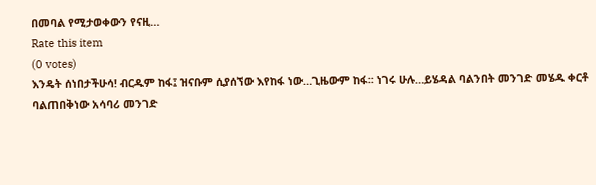በመባል የሚታወቀውን የናዚ…
Rate this item
(0 votes)
እንዴት ሰነበታችሁሳ! ብርዱም ከፋ፤ ዝናቡም ሲያሰኘው እየከፋ ነው…ጊዜውም ከፋ፡፡ ነገሩ ሁሉ…ይሄዳል ባልንበት መንገድ መሄዱ ቀርቶ ባልጠበቅነው አሳባሪ መንገድ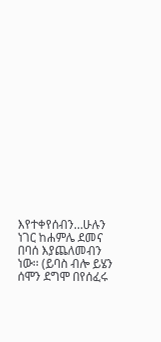እየተቀየሰብን…ሁሉን ነገር ከሐምሌ ደመና በባሰ እያጨለመብን ነው፡፡ (ይባስ ብሎ ይሄን ሰሞን ደግሞ በየሰፈሩ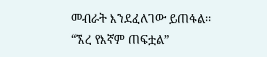መብራት እንደፈለገው ይጠፋል፡፡ “ኧረ የእኛም ጠፍቷል”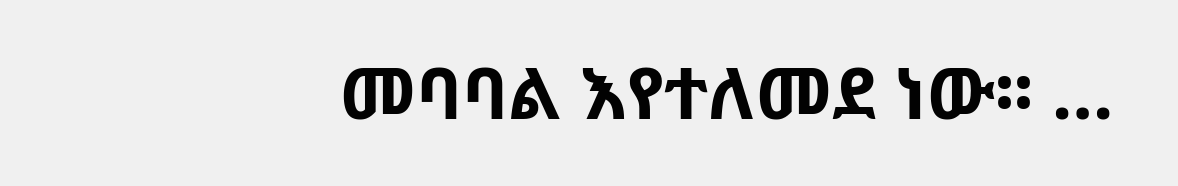መባባል እየተለመደ ነው፡፡ …